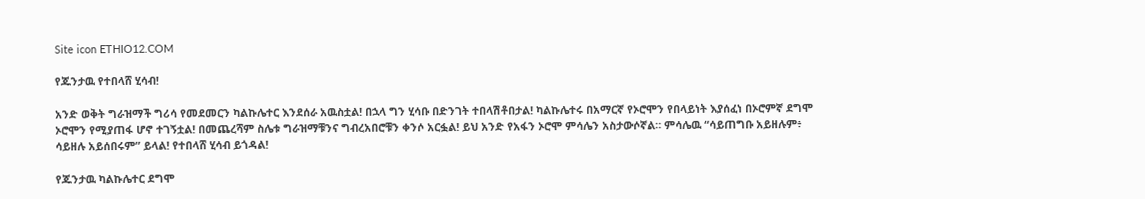Site icon ETHIO12.COM

የጁንታዉ የተበላሸ ሂሳብ!

አንድ ወቅት ግራዝማች ግሪሳ የመደመርን ካልኩሌተር እንደሰራ አዉስቷል! በኋላ ግን ሂሳቡ በድንገት ተበላሽቶበታል! ካልኩሌተሩ በአማርኛ የኦሮሞን የበላይነት እያሰፈነ በኦሮምኛ ደግሞ ኦሮሞን የሚያጠፋ ሆኖ ተገኝቷል! በመጨረሻም ስሌቱ ግራዝማቹንና ግብረአበሮቹን ቀንሶ አርፏል! ይህ አንድ የአፋን ኦሮሞ ምሳሌን አስታውሶኛል። ምሳሌዉ “ሳይጠግቡ አይዘሉም፥ ሳይዘሉ አይሰበሩም” ይላል! የተበላሸ ሂሳብ ይጎዳል!

የጁንታዉ ካልኩሌተር ደግሞ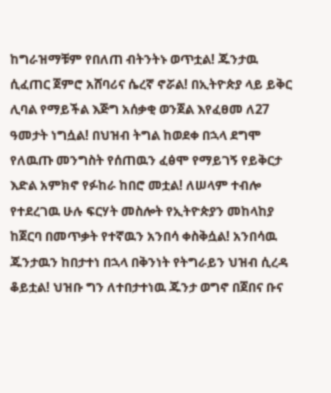ከግራዝማቹም የበለጠ ብትንትኑ ወጥቷል! ጁንታዉ ሲፈጠር ጀምሮ አሸባሪና ሴረኛ ኖሯል! በኢትዮጵያ ላይ ይቅር ሊባል የማይችል እጅግ አሰቃቂ ወንጀል እየፈፀመ ለ27 ዓመታት ነግሷል! በህዝብ ትግል ከወደቀ በኋላ ደግሞ የለዉጡ መንግስት የሰጠዉን ፈፅሞ የማይገኝ የይቅርታ እድል አምክኖ የፉከራ ከበሮ መቷል! ለሠላም ተብሎ የተደረገዉ ሁሉ ፍርሃት መስሎት የኢትዮጵያን መከላከያ ከጀርባ በመጥቃት የተኛዉን አንበሳ ቀስቅሷል! አንበሳዉ ጁንታዉን ከበታተነ በኋላ በቅንነት የትግራይን ህዝብ ሲረዳ ቆይቷል! ህዝቡ ግን ለተበታተነዉ ጁንታ ወግኖ በጀበና ቡና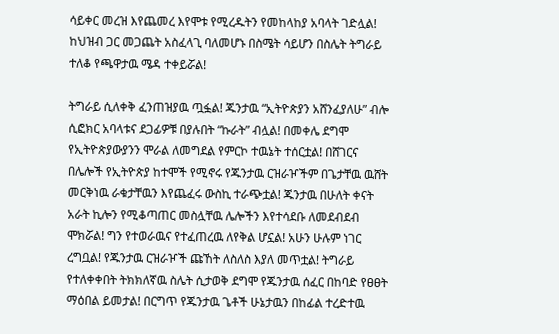ሳይቀር መረዝ እየጨመረ እየሞቱ የሚረዱትን የመከላከያ አባላት ገድሏል! ከህዝብ ጋር መጋጨት አስፈላጊ ባለመሆኑ በስሜት ሳይሆን በስሌት ትግራይ ተለቆ የጫዋታዉ ሜዳ ተቀይሯል!

ትግራይ ሲለቀቅ ፈንጠዝያዉ ጧፏል! ጁንታዉ “ኢትዮጵያን አሸንፈያለሁ” ብሎ ሲፎክር አባላቱና ደጋፊዎቹ በያሉበት “ኩራት” ብሏል! በመቀሌ ደግሞ የኢትዮጵያውያንን ሞራል ለመግደል የምርኮ ተዉኔት ተሰርቷል! በሸገርና በሌሎች የኢትዮጵያ ከተሞች የሚኖሩ የጁንታዉ ርዝራዦችም በጌታቸዉ ዉሸት መርቅነዉ ራቁታቸዉን እየጨፈሩ ውስኪ ተራጭቷል! ጁንታዉ በሁለት ቀናት አራት ኪሎን የሚቆጣጠር መስሏቸዉ ሌሎችን እየተሳደቡ ለመደብደብ ሞክሯል! ግን የተወራዉና የተፈጠረዉ ለየቅል ሆኗል! አሁን ሁሉም ነገር ረግቧል! የጁንታዉ ርዝራዦች ጩኸት ለስለስ እያለ መጥቷል! ትግራይ የተለቀቀበት ትክክለኛዉ ስሌት ሲታወቅ ደግሞ የጁንታዉ ሰፈር በከባድ የፀፀት ማዕበል ይመታል! በርግጥ የጁንታዉ ጌቶች ሁኔታዉን በከፊል ተረድተዉ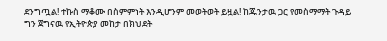ደንግጧል! ተኩስ ማቆሙ በስምምነት እንዲሆንም መወትወት ይዟል! ከጁንታዉ ጋር የመስማማት ጉዳይ ግን ጀግናዉ የኢትዮጵያ መከታ በክህደት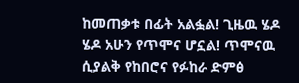ከመጠቃቱ በፊት አልፏል! ጊዜዉ ሄዶ ሄዶ አሁን የጥሞና ሆኗል! ጥሞናዉ ሲያልቅ የከበሮና የፉከራ ድምፅ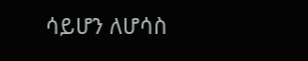ሳይሆን ለሆሳስ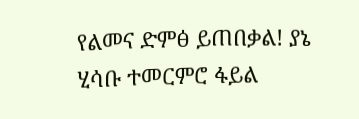የልመና ድምፅ ይጠበቃል! ያኔ ሂሳቡ ተመርምሮ ፋይል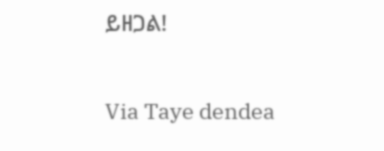ይዘጋል!

Via Taye dendea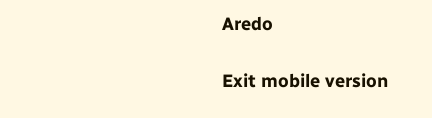Aredo

Exit mobile version